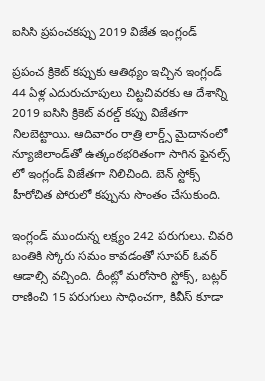ఐసిసి ప్రపంచకప్పు 2019 విజేత ఇంగ్లండ్

ప్రపంచ క్రికెట్ కప్పుకు ఆతిథ్యం ఇచ్చిన ఇంగ్లండ్ 44 ఏళ్ల ఎదురుచూపులు చిట్టచివరకు ఆ దేశాన్ని 2019 ఐసిసి క్రికెట్ వరల్డ్ కప్పు విజేతగా నిలబెట్టాయి. ఆదివారం రాత్రి లార్డ్స్ మైదానంలో న్యూజిలాండ్‌తో ఉత్కంఠభరితంగా సాగిన ఫైనల్స్ లో ఇంగ్లండ్ విజేతగా నిలిచింది. బెన్ స్టోక్స్ హీరోచిత పోరులో కప్పును సొంతం చేసుకుంది.

ఇంగ్లండ్ ముందున్న లక్ష్యం 242 పరుగులు. చివరి బంతికి స్కోరు సమం కావడంతో సూపర్ ఓవర్ ఆడాల్సి వచ్చింది. దీంట్లో మరోసారి స్టోక్స్, బట్లర్ రాణించి 15 పరుగులు సాధించగా, కివీస్ కూడా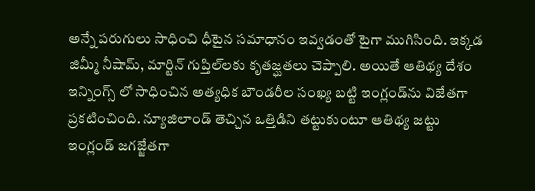అన్నే పరుగులు సాధించి ధీటైన సమాధానం ఇవ్వడంతో టైగా ముగిసింది. ఇక్కడ జిమ్మీ నీషామ్, మార్టిన్ గుప్తిల్‌లకు కృతజ్ఘతలు చెప్పాలి. అయితే ఆతిథ్య దేశం ఇన్నింగ్స్‌ లో సాధించిన అత్యధిక బౌండరీల సంఖ్య బట్టి ఇంగ్లండ్‌ను విజేతగా ప్రకటించింది. న్యూజిలాండ్ తెచ్చిన ఒత్తిడిని తట్టుకుంటూ ఆతిథ్య జట్టు ఇంగ్లండ్ జగజ్జేతగా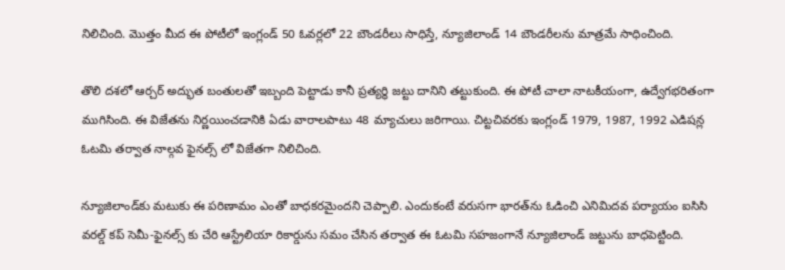నిలిచింది. మొత్తం మీద ఈ పోటీలో ఇంగ్లండ్ 50 ఓవర్లలో 22 బౌండరీలు సాధిస్తే, న్యూజిలాండ్ 14 బౌండరీలను మాత్రమే సాధించింది.

తొలి దశలో ఆర్చర్ అద్భుత బంతులతో ఇబ్బంది పెట్టాడు కానీ ప్రత్యర్థి జట్టు దానిని తట్టుకుంది. ఈ పోటీ చాలా నాటకీయంగా, ఉద్వేగభరితంగా ముగిసింది. ఈ విజేతను నిర్ణయించడానికి ఏడు వారాలపాటు 48 మ్యాచులు జరిగాయి. చిట్టచివరకు ఇంగ్లండ్ 1979, 1987, 1992 ఎడిషన్ల ఓటమి తర్వాత నాల్గవ ఫైనల్స్ లో విజేతగా నిలిచింది.

న్యూజిలాండ్‌కు మటుకు ఈ పరిణామం ఎంతో బాధకరమైందని చెప్పాలి. ఎందుకంటే వరుసగా భారత్‌ను ఓడించి ఎనిమిదవ పర్యాయం ఐసిసి వరల్డ్ కప్ సెమీ-ఫైనల్స్‌ కు చేరి ఆస్ట్రేలియా రికార్డును సమం చేసిన తర్వాత ఈ ఓటమి సహజంగానే న్యూజిలాండ్ జట్టును బాధపెట్టింది.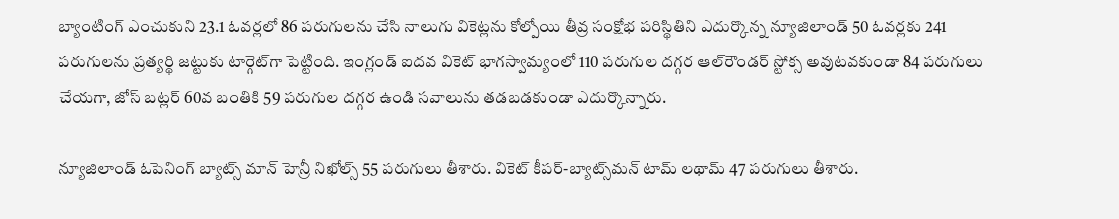బ్యాంటింగ్ ఎంచుకుని 23.1 ఓవర్లలో 86 పరుగులను చేసి నాలుగు వికెట్లను కోల్పోయి తీవ్ర సంక్షోభ పరిస్థితిని ఎదుర్కొన్న న్యూజిలాండ్ 50 ఓవర్లకు 241 పరుగులను ప్రత్యర్థి జట్టుకు టార్గెట్‌గా పెట్టింది. ఇంగ్లండ్ ఐదవ వికెట్ భాగస్వామ్యంలో 110 పరుగుల దగ్గర ఆల్‌రౌండర్ స్టోక్స అవుటవకుండా 84 పరుగులు చేయగా, జోస్ బట్లర్ 60వ బంతికి 59 పరుగుల దగ్గర ఉండి సవాలును తడబడకుండా ఎదుర్కొన్నారు.

న్యూజిలాండ్ ఓపెనింగ్ బ్యాట్స్ మాన్ హెన్రీ నిఖోల్స్ 55 పరుగులు తీశారు. వికెట్ కీపర్-బ్యాట్స్‌మన్ టామ్ లథామ్ 47 పరుగులు తీశారు.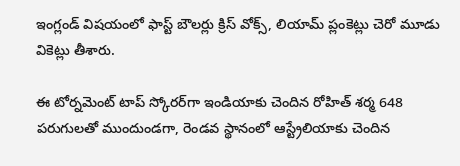ఇంగ్లండ్ విషయంలో ఫాస్ట్ బౌలర్లు క్రిస్ వోక్స్, లియామ్ ప్లంకెట్లు చెరో మూడు వికెట్లు తీశారు.

ఈ టోర్నమెంట్ టాప్ స్కోరర్‌గా ఇండియాకు చెందిన రోహిత్ శర్మ 648 పరుగులతో ముందుండగా, రెండవ స్థానంలో ఆస్ట్రేలియాకు చెందిన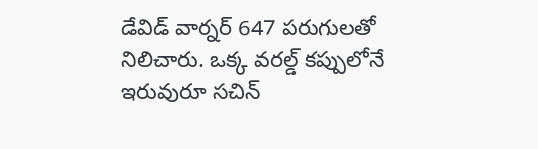డేవిడ్ వార్నర్ 647 పరుగులతో నిలిచారు. ఒక్క వరల్డ్ కప్పులోనే ఇరువురూ సచిన్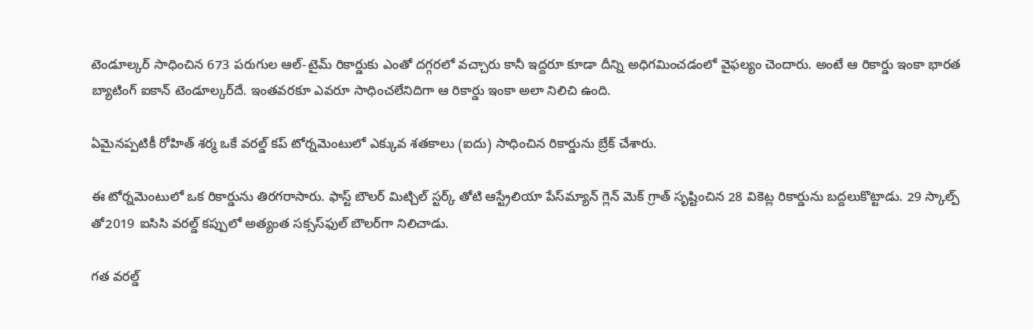టెండూల్కర్ సాధించిన 673 పరుగుల ఆల్-టైమ్ రికార్డుకు ఎంతో దగ్గరలో వచ్చారు కానీ ఇద్దరూ కూడా దీన్ని అధిగమించడంలో వైఫల్యం చెందారు. అంటే ఆ రికార్డు ఇంకా భారత బ్యాటింగ్ ఐకాన్ టెండూల్కర్‌దే. ఇంతవరకూ ఎవరూ సాధించలేనిదిగా ఆ రికార్డు ఇంకా అలా నిలిచి ఉంది.

ఏమైనప్పటికీ రోహిత్ శర్మ ఒకే వరల్డ్ కప్ టోర్నమెంటులో ఎక్కువ శతకాలు (ఐదు) సాధించిన రికార్డును బ్రేక్ చేశారు.

ఈ టోర్నమెంటులో ఒక రికార్డును తిరగరాసారు. ఫాస్ట్ బౌలర్ మిట్చిల్ స్టర్క్ తోటి ఆస్ట్రేలియా పేస్‌మ్యాన్ గ్లెన్ మెక్ గ్రాత్ సృష్టించిన 28 వికెట్ల రికార్డును బద్దలుకొట్టాడు. 29 స్కాల్ప్‌ తో2019 ఐసిసి వరల్డ్ కప్పులో అత్యంత సక్సస్‌ఫుల్ బౌలర్‌గా నిలిచాడు.

గత వరల్డ్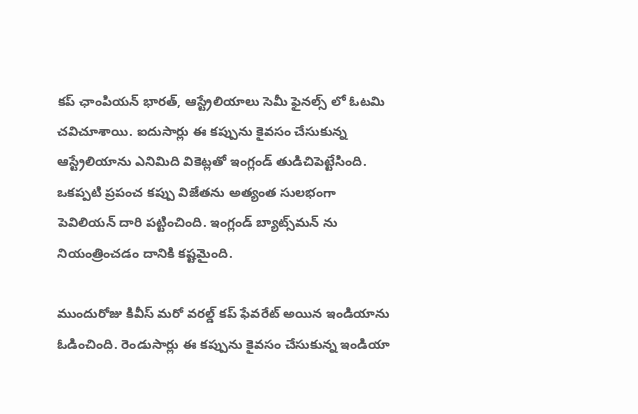కప్ ఛాంపియన్ భారత్, ఆస్ట్రేలియాలు సెమీ ఫైనల్స్‌ లో ఓటమి చవిచూశాయి. ఐదుసార్లు ఈ కప్పును కైవసం చేసుకున్న ఆస్ట్రేలియాను ఎనిమిది వికెట్లతో ఇంగ్లండ్ తుడిచిపెట్టేసింది. ఒకప్పటి ప్రపంచ కప్పు విజేతను అత్యంత సులభంగా పెవిలియన్ దారి పట్టించింది. ఇంగ్లండ్ బ్యాట్స్‌మన్ ను నియంత్రించడం దానికి కష్టమైంది.

ముందురోజు కివీస్ మరో వరల్డ్ కప్ ఫేవరేట్ అయిన ఇండియాను ఓడించింది. రెండుసార్లు ఈ కప్పును కైవసం చేసుకున్న ఇండియా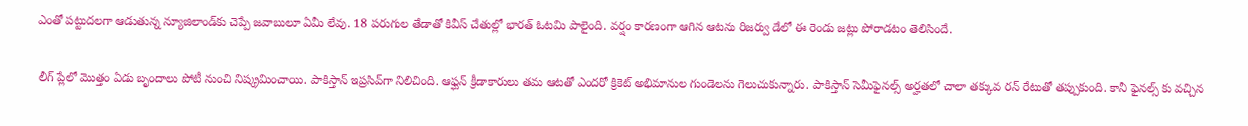ఎంతో పట్టుదలగా ఆడుతున్న న్యూజిలాండ్‌కు చెప్పే జవాబులూ ఏమీ లేవు. 18 పరుగుల తేడాతో కివీస్ చేతుల్లో భారత్ ఓటమి పాలైంది. వర్షం కారణంగా ఆగిన ఆటను రిజర్వు డేలో ఈ రెండు జట్లు పోరాడటం తెలిసిందే.

లీగ్ ప్లేలో మొత్తం ఏడు బృందాలు పోటీ నుంచి నిష్క్రమించాయి. పాకిస్తాన్ ఇప్రసివ్‌గా నిలిచింది. ఆఫ్ఘన్ క్రీడాకారులు తమ ఆటతో ఎందరో క్రికెట్ అభిమానుల గుండెలను గెలుచుకున్నారు. పాకిస్తాన్ సెమీఫైనల్స్ అర్హతలో చాలా తక్కువ రన్ రేటుతో తప్పుకుంది. కానీ ఫైనల్స్‌ కు వచ్చిన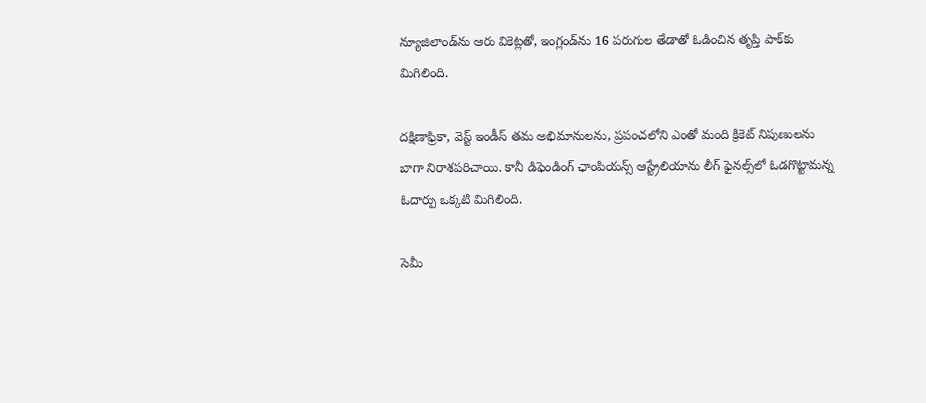న్యూజిలాండ్‌ను ఆరు వికెట్లతో, ఇంగ్లండ్‌ను 16 పరుగుల తేడాతో ఓడించిన తృప్తి పాక్‌కు మిగిలింది.

దక్షిణాఫ్రికా, వెస్ట్ ఇండీస్ తమ అభిమానులను, ప్రపంచలోని ఎంతో మంది క్రికెట్ నిపుణులను బాగా నిరాశపరిచాయి. కానీ డిఫెండింగ్ ఛాంపియన్స్ ఆస్ట్రేలియాను లీగ్ ఫైనల్స్‌లో ఓడగొట్టామన్న ఓదార్పు ఒక్కటి మిగిలింది.

సెమీ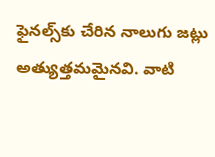ఫైనల్స్‌కు చేరిన నాలుగు జట్లు అత్యుత్తమమైనవి. వాటి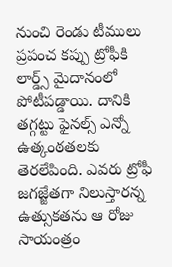నుంచి రెండు టీములు ప్రపంచ కప్పు ట్రోఫీకి లార్డ్స్ మైదానంలో పోటీపడ్డాయి. దానికి తగ్గట్టు ఫైనల్స్ ఎన్నో ఉత్కంఠతలకు తెరలేపింది. ఎవరు ట్రోఫీ జగజ్జేతగా నిలుస్తారన్న ఉత్సుకతను ఆ రోజు సాయంత్రం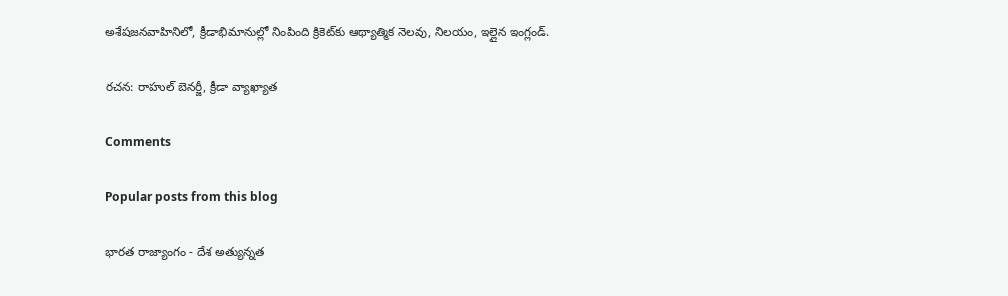అశేషజనవాహినిలో, క్రీడాభిమానుల్లో నింపింది క్రికెట్‌కు ఆథ్యాత్మిక నెలవు, నిలయం, ఇల్లైన ఇంగ్లండ్.

రచన: రాహుల్ బెనర్జీ, క్రీడా వ్యాఖ్యాత

Comments

Popular posts from this blog

భార‌త రాజ్యాంగం - దేశ అత్యున్న‌త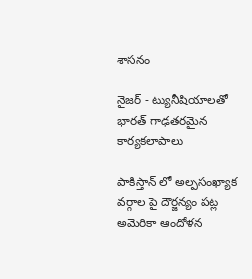శాస‌నం

నైజ‌ర్ - ట్యునీషియాల‌తో భార‌త్ గాఢ‌త‌ర‌మైన కార్య‌క‌లాపాలు

పాకిస్తాన్ లో అల్పసంఖ్యాక వర్గాల పై దౌర్జన్యం పట్ల అమెరికా ఆందోళన